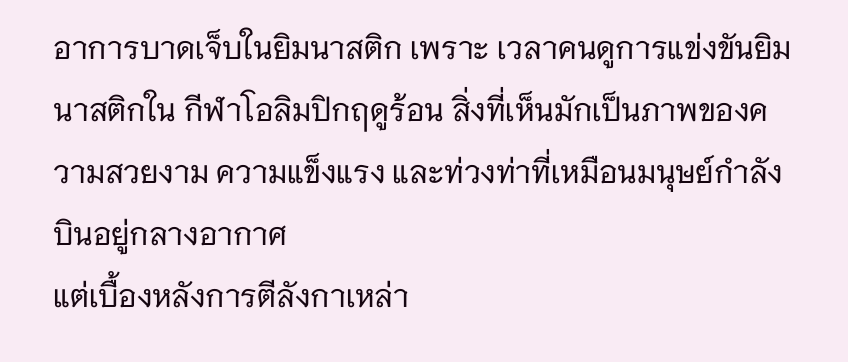อาการบาดเจ็บในยิมนาสติก เพราะ เวลาคนดูการแข่งขันยิมนาสติกใน กีฬาโอลิมปิกฤดูร้อน สิ่งที่เห็นมักเป็นภาพของความสวยงาม ความแข็งแรง และท่วงท่าที่เหมือนมนุษย์กำลังบินอยู่กลางอากาศ
แต่เบื้องหลังการตีลังกาเหล่า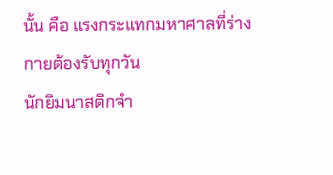นั้น คือ แรงกระแทกมหาศาลที่ร่างกายต้องรับทุกวัน
นักยิมนาสติกจำ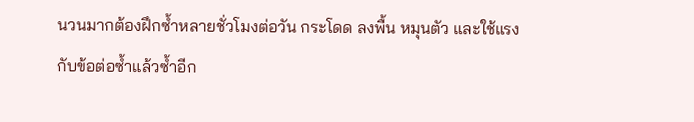นวนมากต้องฝึกซ้ำหลายชั่วโมงต่อวัน กระโดด ลงพื้น หมุนตัว และใช้แรงกับข้อต่อซ้ำแล้วซ้ำอีก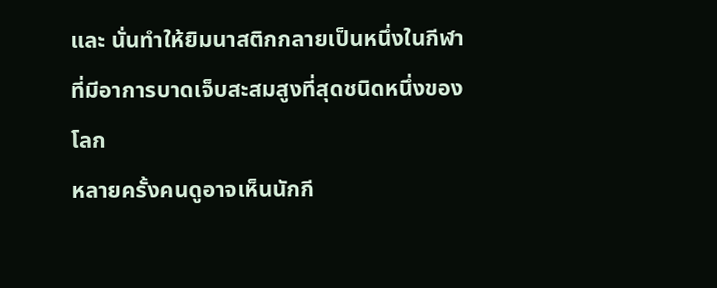และ นั่นทำให้ยิมนาสติกกลายเป็นหนึ่งในกีฬาที่มีอาการบาดเจ็บสะสมสูงที่สุดชนิดหนึ่งของโลก
หลายครั้งคนดูอาจเห็นนักกี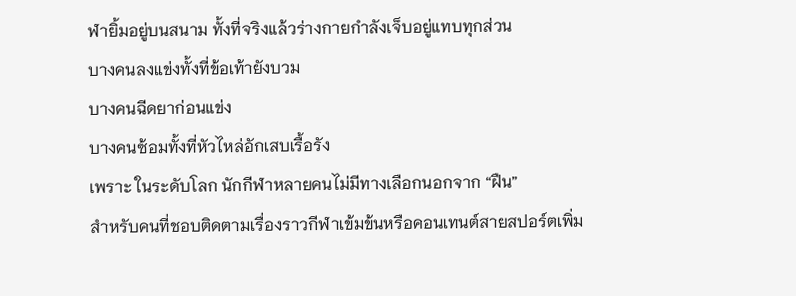ฬายิ้มอยู่บนสนาม ทั้งที่จริงแล้วร่างกายกำลังเจ็บอยู่แทบทุกส่วน
บางคนลงแข่งทั้งที่ข้อเท้ายังบวม
บางคนฉีดยาก่อนแข่ง
บางคนซ้อมทั้งที่หัวไหล่อักเสบเรื้อรัง
เพราะ ในระดับโลก นักกีฬาหลายคนไม่มีทางเลือกนอกจาก “ฝืน”
สำหรับคนที่ชอบติดตามเรื่องราวกีฬาเข้มข้นหรือคอนเทนต์สายสปอร์ตเพิ่ม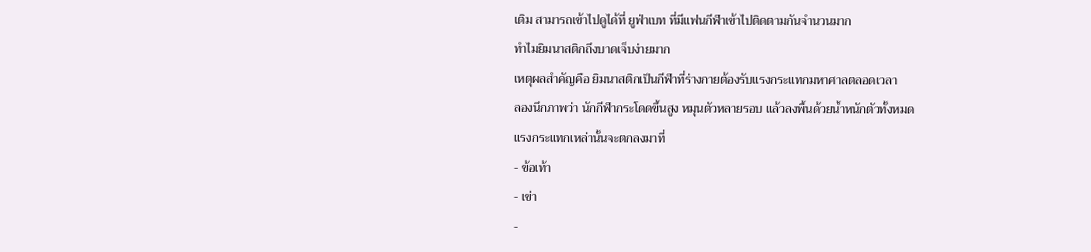เติม สามารถเข้าไปดูได้ที่ ยูฟ่าเบท ที่มีแฟนกีฬาเข้าไปติดตามกันจำนวนมาก
ทำไมยิมนาสติกถึงบาดเจ็บง่ายมาก
เหตุผลสำคัญคือ ยิมนาสติกเป็นกีฬาที่ร่างกายต้องรับแรงกระแทกมหาศาลตลอดเวลา
ลองนึกภาพว่า นักกีฬากระโดดขึ้นสูง หมุนตัวหลายรอบ แล้วลงพื้นด้วยน้ำหนักตัวทั้งหมด
แรงกระแทกเหล่านั้นจะตกลงมาที่
- ข้อเท้า
- เข่า
-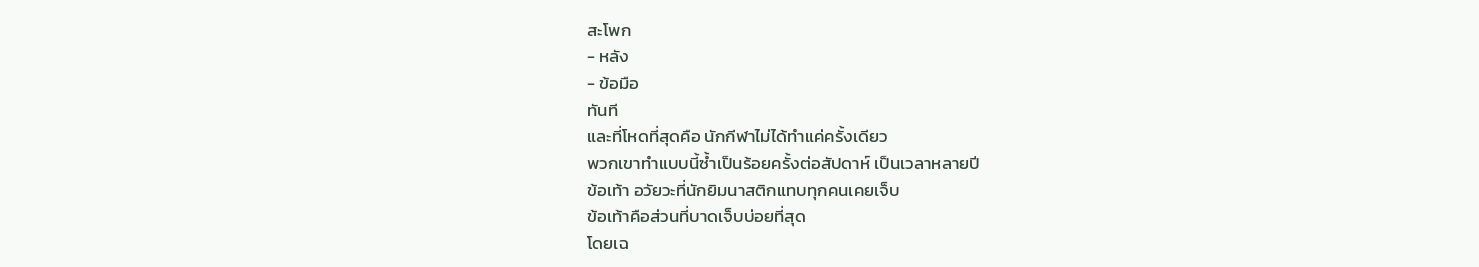สะโพก
- หลัง
- ข้อมือ
ทันที
และที่โหดที่สุดคือ นักกีฬาไม่ได้ทำแค่ครั้งเดียว
พวกเขาทำแบบนี้ซ้ำเป็นร้อยครั้งต่อสัปดาห์ เป็นเวลาหลายปี
ข้อเท้า อวัยวะที่นักยิมนาสติกแทบทุกคนเคยเจ็บ
ข้อเท้าคือส่วนที่บาดเจ็บบ่อยที่สุด
โดยเฉ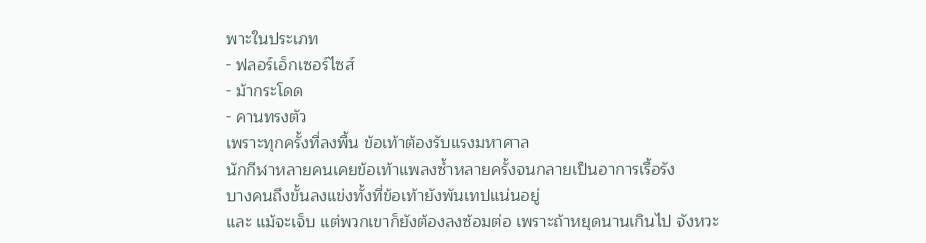พาะในประเภท
- ฟลอร์เอ็กเซอร์ไซส์
- ม้ากระโดด
- คานทรงตัว
เพราะทุกครั้งที่ลงพื้น ข้อเท้าต้องรับแรงมหาศาล
นักกีฬาหลายคนเคยข้อเท้าแพลงซ้ำหลายครั้งจนกลายเป็นอาการเรื้อรัง
บางคนถึงขั้นลงแข่งทั้งที่ข้อเท้ายังพันเทปแน่นอยู่
และ แม้จะเจ็บ แต่พวกเขาก็ยังต้องลงซ้อมต่อ เพราะถ้าหยุดนานเกินไป จังหวะ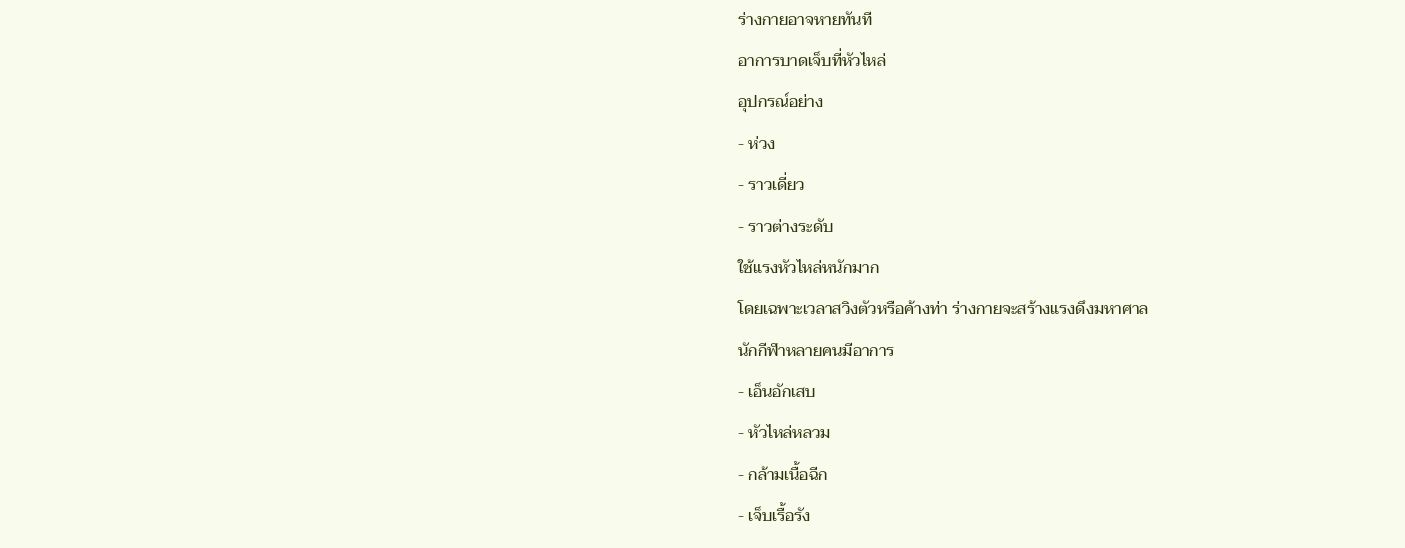ร่างกายอาจหายทันที
อาการบาดเจ็บที่หัวไหล่
อุปกรณ์อย่าง
- ห่วง
- ราวเดี่ยว
- ราวต่างระดับ
ใช้แรงหัวไหล่หนักมาก
โดยเฉพาะเวลาสวิงตัวหรือค้างท่า ร่างกายจะสร้างแรงดึงมหาศาล
นักกีฬาหลายคนมีอาการ
- เอ็นอักเสบ
- หัวไหล่หลวม
- กล้ามเนื้อฉีก
- เจ็บเรื้อรัง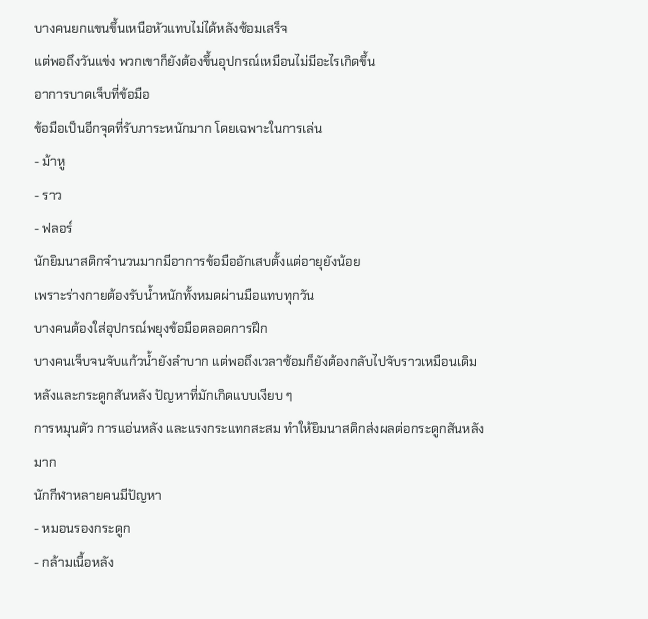บางคนยกแขนขึ้นเหนือหัวแทบไม่ได้หลังซ้อมเสร็จ
แต่พอถึงวันแข่ง พวกเขาก็ยังต้องขึ้นอุปกรณ์เหมือนไม่มีอะไรเกิดขึ้น
อาการบาดเจ็บที่ข้อมือ
ข้อมือเป็นอีกจุดที่รับภาระหนักมาก โดยเฉพาะในการเล่น
- ม้าหู
- ราว
- ฟลอร์
นักยิมนาสติกจำนวนมากมีอาการข้อมืออักเสบตั้งแต่อายุยังน้อย
เพราะร่างกายต้องรับน้ำหนักทั้งหมดผ่านมือแทบทุกวัน
บางคนต้องใส่อุปกรณ์พยุงข้อมือตลอดการฝึก
บางคนเจ็บจนจับแก้วน้ำยังลำบาก แต่พอถึงเวลาซ้อมก็ยังต้องกลับไปจับราวเหมือนเดิม
หลังและกระดูกสันหลัง ปัญหาที่มักเกิดแบบเงียบ ๆ
การหมุนตัว การแอ่นหลัง และแรงกระแทกสะสม ทำให้ยิมนาสติกส่งผลต่อกระดูกสันหลังมาก
นักกีฬาหลายคนมีปัญหา
- หมอนรองกระดูก
- กล้ามเนื้อหลัง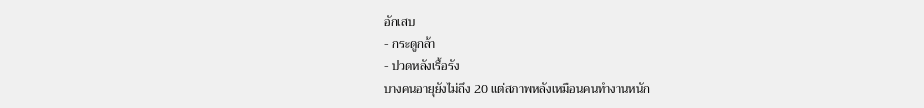อักเสบ
- กระดูกล้า
- ปวดหลังเรื้อรัง
บางคนอายุยังไม่ถึง 20 แต่สภาพหลังเหมือนคนทำงานหนัก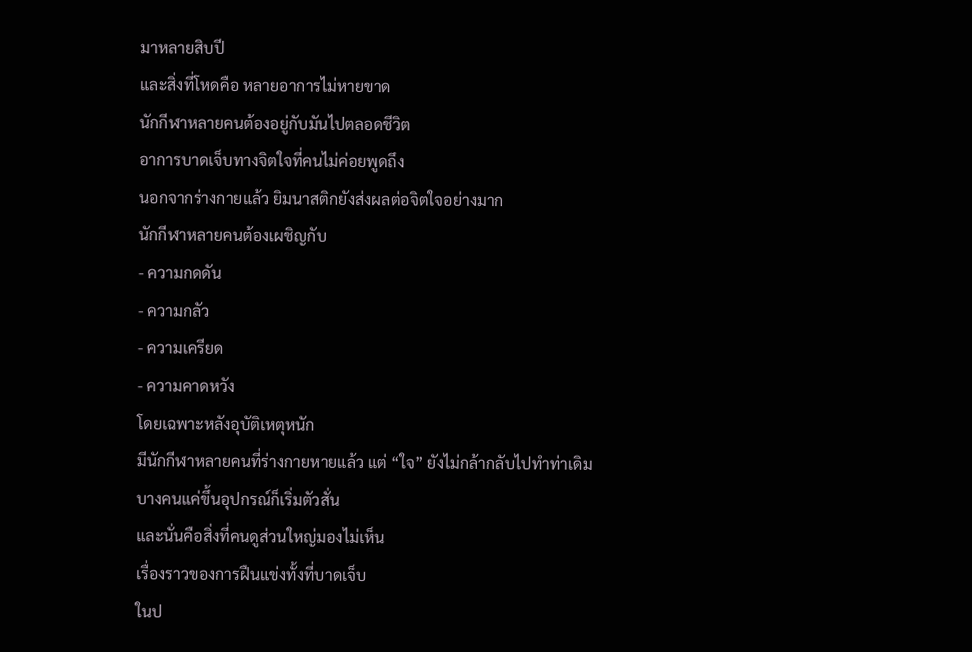มาหลายสิบปี
และสิ่งที่โหดคือ หลายอาการไม่หายขาด
นักกีฬาหลายคนต้องอยู่กับมันไปตลอดชีวิต
อาการบาดเจ็บทางจิตใจที่คนไม่ค่อยพูดถึง
นอกจากร่างกายแล้ว ยิมนาสติกยังส่งผลต่อจิตใจอย่างมาก
นักกีฬาหลายคนต้องเผชิญกับ
- ความกดดัน
- ความกลัว
- ความเครียด
- ความคาดหวัง
โดยเฉพาะหลังอุบัติเหตุหนัก
มีนักกีฬาหลายคนที่ร่างกายหายแล้ว แต่ “ใจ” ยังไม่กล้ากลับไปทำท่าเดิม
บางคนแค่ขึ้นอุปกรณ์ก็เริ่มตัวสั่น
และนั่นคือสิ่งที่คนดูส่วนใหญ่มองไม่เห็น
เรื่องราวของการฝืนแข่งทั้งที่บาดเจ็บ
ในป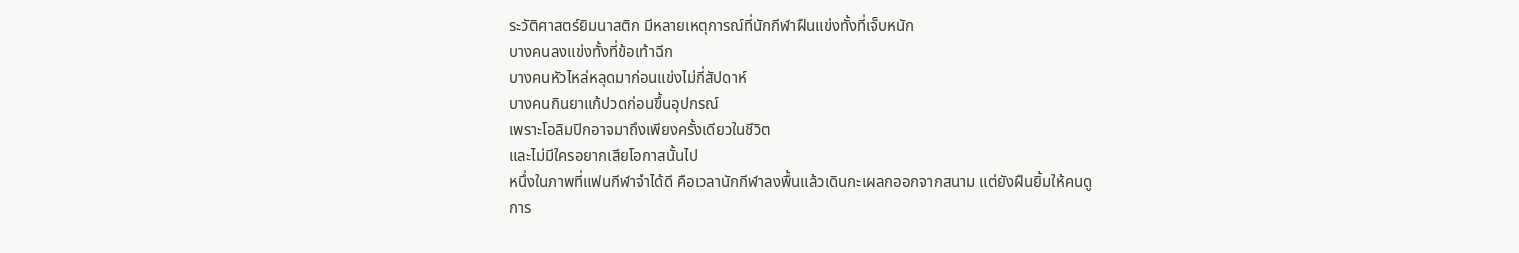ระวัติศาสตร์ยิมนาสติก มีหลายเหตุการณ์ที่นักกีฬาฝืนแข่งทั้งที่เจ็บหนัก
บางคนลงแข่งทั้งที่ข้อเท้าฉีก
บางคนหัวไหล่หลุดมาก่อนแข่งไม่กี่สัปดาห์
บางคนกินยาแก้ปวดก่อนขึ้นอุปกรณ์
เพราะโอลิมปิกอาจมาถึงเพียงครั้งเดียวในชีวิต
และไม่มีใครอยากเสียโอกาสนั้นไป
หนึ่งในภาพที่แฟนกีฬาจำได้ดี คือเวลานักกีฬาลงพื้นแล้วเดินกะเผลกออกจากสนาม แต่ยังฝืนยิ้มให้คนดู
การ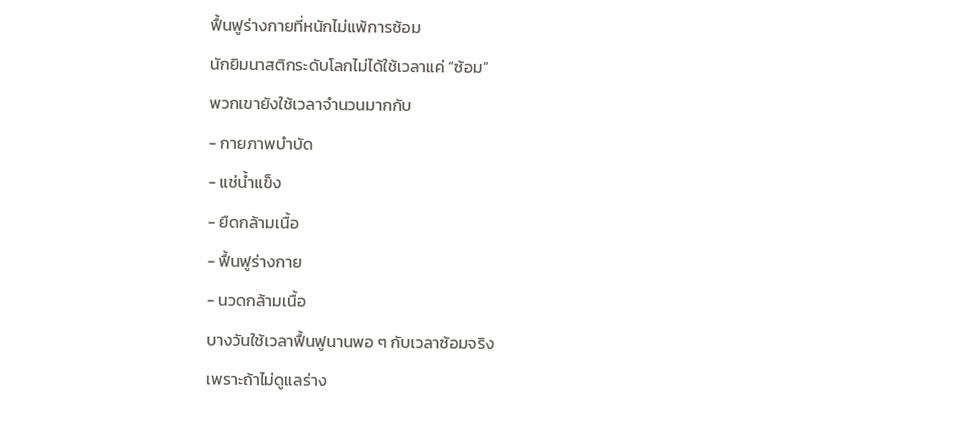ฟื้นฟูร่างกายที่หนักไม่แพ้การซ้อม
นักยิมนาสติกระดับโลกไม่ได้ใช้เวลาแค่ “ซ้อม”
พวกเขายังใช้เวลาจำนวนมากกับ
- กายภาพบำบัด
- แช่น้ำแข็ง
- ยืดกล้ามเนื้อ
- ฟื้นฟูร่างกาย
- นวดกล้ามเนื้อ
บางวันใช้เวลาฟื้นฟูนานพอ ๆ กับเวลาซ้อมจริง
เพราะถ้าไม่ดูแลร่าง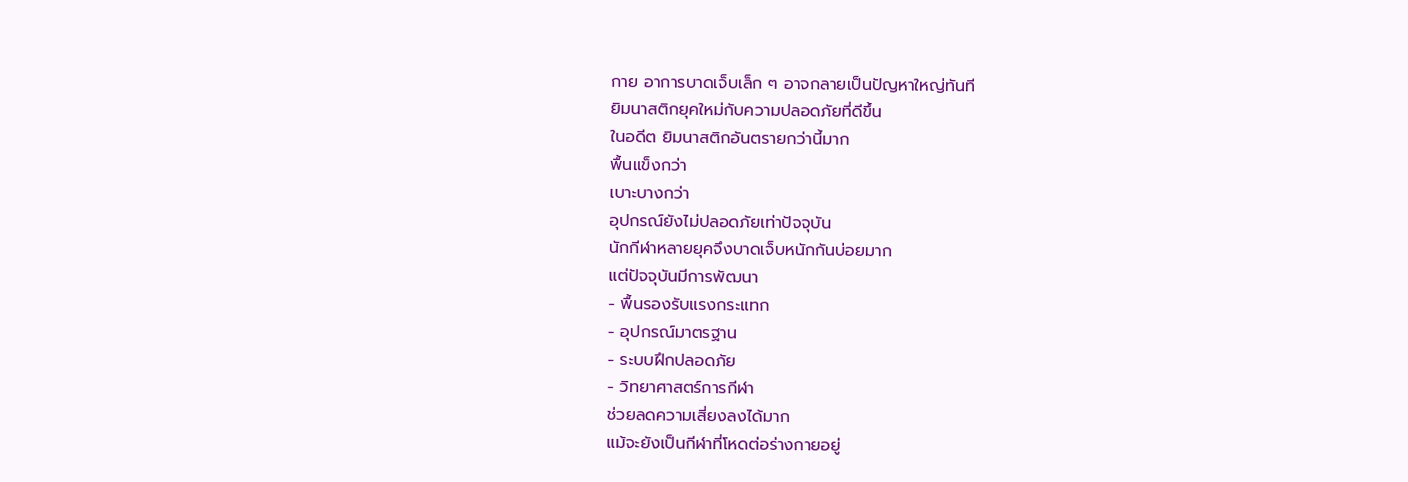กาย อาการบาดเจ็บเล็ก ๆ อาจกลายเป็นปัญหาใหญ่ทันที
ยิมนาสติกยุคใหม่กับความปลอดภัยที่ดีขึ้น
ในอดีต ยิมนาสติกอันตรายกว่านี้มาก
พื้นแข็งกว่า
เบาะบางกว่า
อุปกรณ์ยังไม่ปลอดภัยเท่าปัจจุบัน
นักกีฬาหลายยุคจึงบาดเจ็บหนักกันบ่อยมาก
แต่ปัจจุบันมีการพัฒนา
- พื้นรองรับแรงกระแทก
- อุปกรณ์มาตรฐาน
- ระบบฝึกปลอดภัย
- วิทยาศาสตร์การกีฬา
ช่วยลดความเสี่ยงลงได้มาก
แม้จะยังเป็นกีฬาที่โหดต่อร่างกายอยู่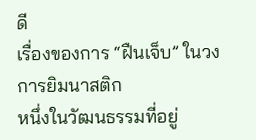ดี
เรื่องของการ “ฝืนเจ็บ” ในวงการยิมนาสติก
หนึ่งในวัฒนธรรมที่อยู่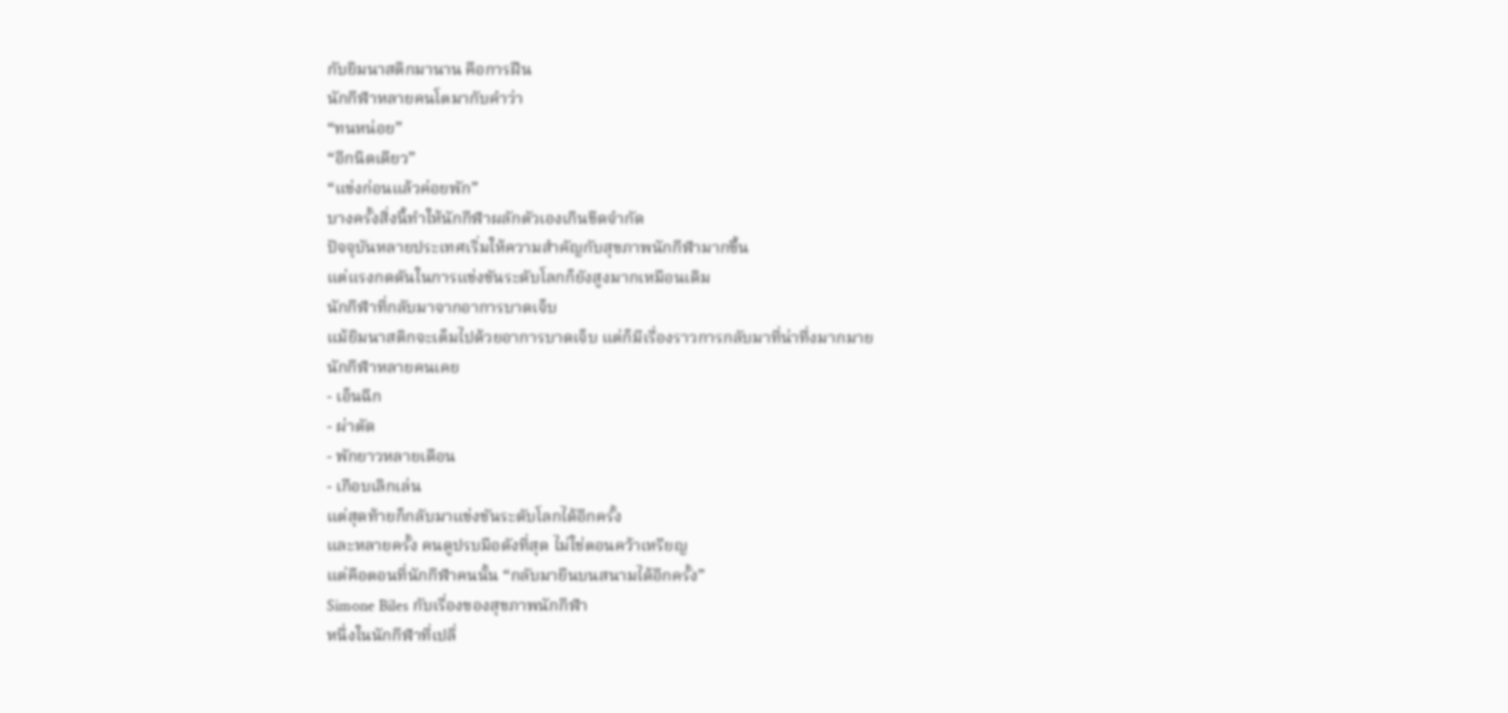กับยิมนาสติกมานาน คือการฝืน
นักกีฬาหลายคนโตมากับคำว่า
“ทนหน่อย”
“อีกนิดเดียว”
“แข่งก่อนแล้วค่อยพัก”
บางครั้งสิ่งนี้ทำให้นักกีฬาผลักตัวเองเกินขีดจำกัด
ปัจจุบันหลายประเทศเริ่มให้ความสำคัญกับสุขภาพนักกีฬามากขึ้น
แต่แรงกดดันในการแข่งขันระดับโลกก็ยังสูงมากเหมือนเดิม
นักกีฬาที่กลับมาจากอาการบาดเจ็บ
แม้ยิมนาสติกจะเต็มไปด้วยอาการบาดเจ็บ แต่ก็มีเรื่องราวการกลับมาที่น่าทึ่งมากมาย
นักกีฬาหลายคนเคย
- เอ็นฉีก
- ผ่าตัด
- พักยาวหลายเดือน
- เกือบเลิกเล่น
แต่สุดท้ายก็กลับมาแข่งขันระดับโลกได้อีกครั้ง
และหลายครั้ง คนดูปรบมือดังที่สุด ไม่ใช่ตอนคว้าเหรียญ
แต่คือตอนที่นักกีฬาคนนั้น “กลับมายืนบนสนามได้อีกครั้ง”
Simone Biles กับเรื่องของสุขภาพนักกีฬา
หนึ่งในนักกีฬาที่เปลี่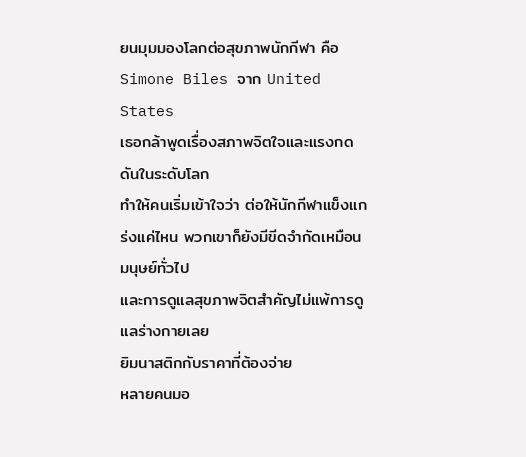ยนมุมมองโลกต่อสุขภาพนักกีฬา คือ Simone Biles จาก United States
เธอกล้าพูดเรื่องสภาพจิตใจและแรงกดดันในระดับโลก
ทำให้คนเริ่มเข้าใจว่า ต่อให้นักกีฬาแข็งแกร่งแค่ไหน พวกเขาก็ยังมีขีดจำกัดเหมือนมนุษย์ทั่วไป
และการดูแลสุขภาพจิตสำคัญไม่แพ้การดูแลร่างกายเลย
ยิมนาสติกกับราคาที่ต้องจ่าย
หลายคนมอ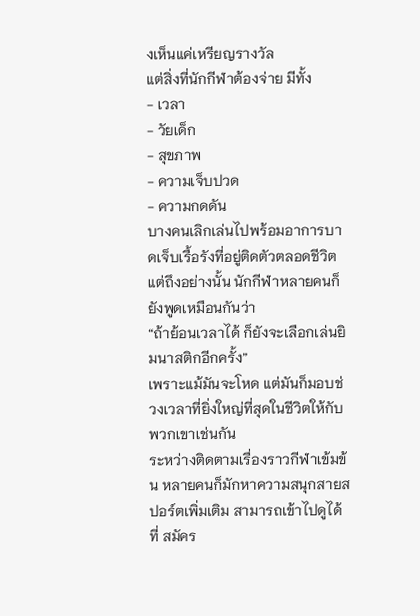งเห็นแค่เหรียญรางวัล
แต่สิ่งที่นักกีฬาต้องจ่าย มีทั้ง
- เวลา
- วัยเด็ก
- สุขภาพ
- ความเจ็บปวด
- ความกดดัน
บางคนเลิกเล่นไปพร้อมอาการบาดเจ็บเรื้อรังที่อยู่ติดตัวตลอดชีวิต
แต่ถึงอย่างนั้น นักกีฬาหลายคนก็ยังพูดเหมือนกันว่า
“ถ้าย้อนเวลาได้ ก็ยังจะเลือกเล่นยิมนาสติกอีกครั้ง”
เพราะแม้มันจะโหด แต่มันก็มอบช่วงเวลาที่ยิ่งใหญ่ที่สุดในชีวิตให้กับพวกเขาเช่นกัน
ระหว่างติดตามเรื่องราวกีฬาเข้มข้น หลายคนก็มักหาความสนุกสายสปอร์ตเพิ่มเติม สามารถเข้าไปดูได้ที่ สมัคร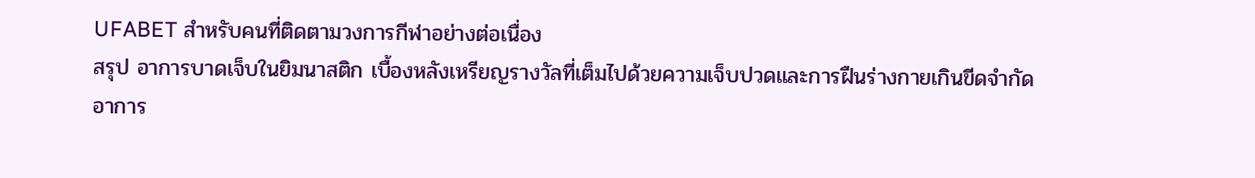UFABET สำหรับคนที่ติดตามวงการกีฬาอย่างต่อเนื่อง
สรุป อาการบาดเจ็บในยิมนาสติก เบื้องหลังเหรียญรางวัลที่เต็มไปด้วยความเจ็บปวดและการฝืนร่างกายเกินขีดจำกัด
อาการ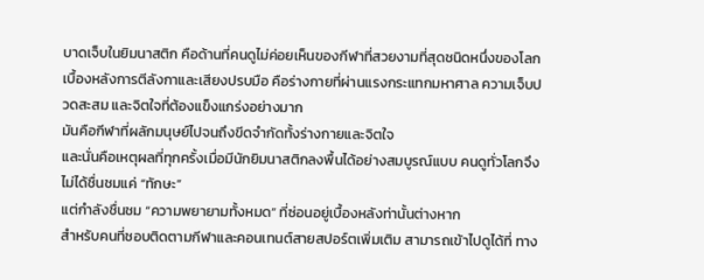บาดเจ็บในยิมนาสติก คือด้านที่คนดูไม่ค่อยเห็นของกีฬาที่สวยงามที่สุดชนิดหนึ่งของโลก
เบื้องหลังการตีลังกาและเสียงปรบมือ คือร่างกายที่ผ่านแรงกระแทกมหาศาล ความเจ็บปวดสะสม และจิตใจที่ต้องแข็งแกร่งอย่างมาก
มันคือกีฬาที่ผลักมนุษย์ไปจนถึงขีดจำกัดทั้งร่างกายและจิตใจ
และนั่นคือเหตุผลที่ทุกครั้งเมื่อมีนักยิมนาสติกลงพื้นได้อย่างสมบูรณ์แบบ คนดูทั่วโลกจึงไม่ได้ชื่นชมแค่ “ทักษะ”
แต่กำลังชื่นชม “ความพยายามทั้งหมด” ที่ซ่อนอยู่เบื้องหลังท่านั้นต่างหาก
สำหรับคนที่ชอบติดตามกีฬาและคอนเทนต์สายสปอร์ตเพิ่มเติม สามารถเข้าไปดูได้ที่ ทาง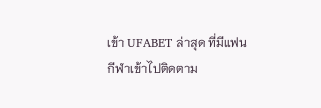เข้า UFABET ล่าสุด ที่มีแฟนกีฬาเข้าไปติดตาม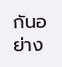กันอย่าง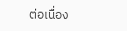ต่อเนื่อง